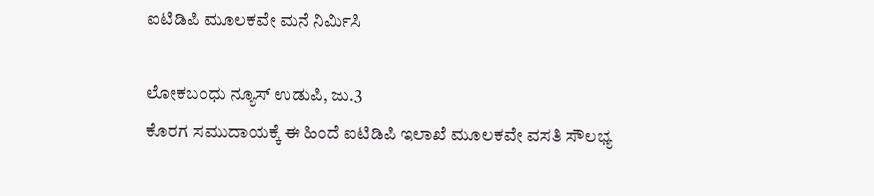ಐಟಿಡಿಪಿ ಮೂಲಕವೇ ಮನೆ ನಿರ್ಮಿಸಿ

ಲೋಕಬಂಧು ನ್ಯೂಸ್ ಉಡುಪಿ, ಜು.3
ಕೊರಗ ಸಮುದಾಯಕ್ಕೆ ಈ ಹಿಂದೆ ಐಟಿಡಿಪಿ ಇಲಾಖೆ ಮೂಲಕವೇ ವಸತಿ ಸೌಲಭ್ಯ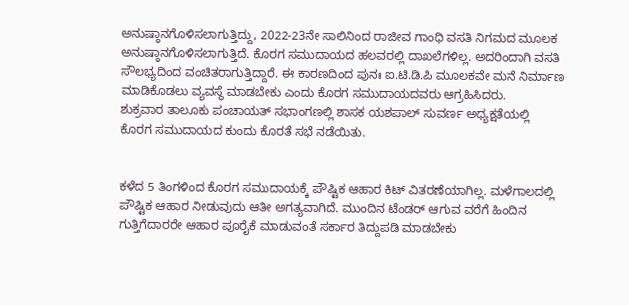ಅನುಷ್ಠಾನಗೊಳಿಸಲಾಗುತ್ತಿದ್ದು, 2022-23ನೇ ಸಾಲಿನಿಂದ ರಾಜೀವ ಗಾಂಧಿ ವಸತಿ ನಿಗಮದ ಮೂಲಕ ಅನುಷ್ಠಾನಗೊಳಿಸಲಾಗುತ್ತಿದೆ. ಕೊರಗ ಸಮುದಾಯದ ಹಲವರಲ್ಲಿ ದಾಖಲೆಗಳಿಲ್ಲ. ಅದರಿಂದಾಗಿ ವಸತಿ ಸೌಲಭ್ಯದಿಂದ ವಂಚಿತರಾಗುತ್ತಿದ್ದಾರೆ. ಈ ಕಾರಣದಿಂದ ಪುನಃ ಐ.ಟಿ.ಡಿ.ಪಿ ಮೂಲಕವೇ ಮನೆ ನಿರ್ಮಾಣ ಮಾಡಿಕೊಡಲು ವ್ಯವಸ್ಥೆ ಮಾಡಬೇಕು ಎಂದು ಕೊರಗ ಸಮುದಾಯದವರು ಆಗ್ರಹಿಸಿದರು.
ಶುಕ್ರವಾರ ತಾಲೂಕು ಪಂಚಾಯತ್ ಸಭಾಂಗಣಲ್ಲಿ ಶಾಸಕ ಯಶಪಾಲ್ ಸುವರ್ಣ ಅಧ್ಯಕ್ಷತೆಯಲ್ಲಿ ಕೊರಗ ಸಮುದಾಯದ ಕುಂದು ಕೊರತೆ ಸಭೆ ನಡೆಯಿತು.


ಕಳೆದ 5 ತಿಂಗಳಿಂದ ಕೊರಗ ಸಮುದಾಯಕ್ಕೆ ಪೌಷ್ಟಿಕ ಆಹಾರ ಕಿಟ್ ವಿತರಣೆಯಾಗಿಲ್ಲ. ಮಳೆಗಾಲದಲ್ಲಿ ಪೌಷ್ಟಿಕ ಆಹಾರ ನೀಡುವುದು ಆತೀ ಅಗತ್ಯವಾಗಿದೆ. ಮುಂದಿನ ಟೆಂಡರ್ ಆಗುವ ವರೆಗೆ ಹಿಂದಿನ ಗುತ್ತಿಗೆದಾರರೇ ಆಹಾರ ಪೂರೈಕೆ ಮಾಡುವಂತೆ ಸರ್ಕಾರ ತಿದ್ದುಪಡಿ ಮಾಡಬೇಕು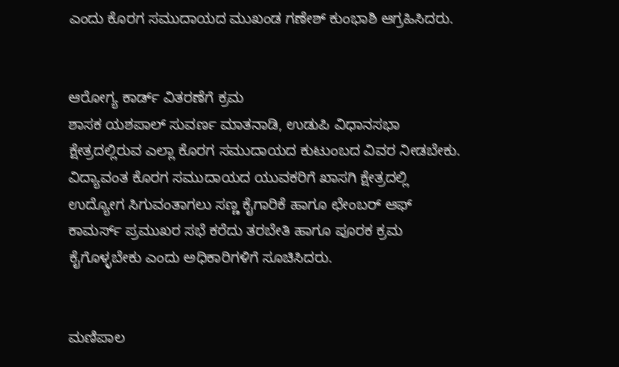ಎಂದು ಕೊರಗ ಸಮುದಾಯದ ಮುಖಂಡ ಗಣೇಶ್ ಕುಂಭಾಶಿ ಆಗ್ರಹಿಸಿದರು.


ಆರೋಗ್ಯ ಕಾರ್ಡ್ ವಿತರಣೆಗೆ ಕ್ರಮ
ಶಾಸಕ ಯಶಪಾಲ್ ಸುವರ್ಣ ಮಾತನಾಡಿ, ಉಡುಪಿ ವಿಧಾನಸಭಾ ಕ್ಷೇತ್ರದಲ್ಲಿರುವ ಎಲ್ಲಾ ಕೊರಗ ಸಮುದಾಯದ ಕುಟುಂಬದ ವಿವರ ನೀಡಬೇಕು. ವಿದ್ಯಾವಂತ ಕೊರಗ ಸಮುದಾಯದ ಯುವಕರಿಗೆ ಖಾಸಗಿ ಕ್ಷೇತ್ರದಲ್ಲಿ ಉದ್ಯೋಗ ಸಿಗುವಂತಾಗಲು ಸಣ್ಣ ಕೈಗಾರಿಕೆ ಹಾಗೂ ಛೇಂಬರ್ ಆಫ್ ಕಾಮರ್ಸ್ ಪ್ರಮುಖರ ಸಭೆ ಕರೆದು ತರಬೇತಿ ಹಾಗೂ ಪೂರಕ ಕ್ರಮ ಕೈಗೊಳ್ಳಬೇಕು ಎಂದು ಅಧಿಕಾರಿಗಳಿಗೆ ಸೂಚಿಸಿದರು.


ಮಣಿಪಾಲ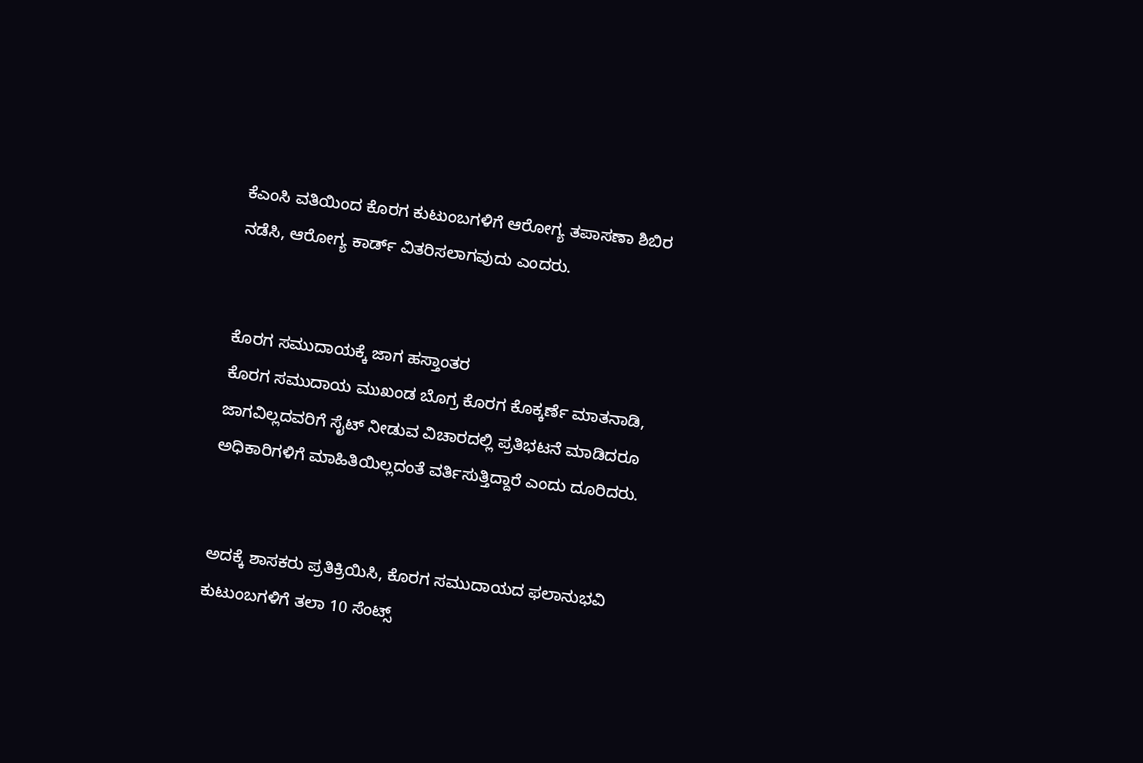ಕೆಎಂಸಿ ವತಿಯಿಂದ ಕೊರಗ ಕುಟುಂಬಗಳಿಗೆ ಆರೋಗ್ಯ ತಪಾಸಣಾ ಶಿಬಿರ ನಡೆಸಿ, ಆರೋಗ್ಯ ಕಾರ್ಡ್ ವಿತರಿಸಲಾಗವುದು ಎಂದರು.


ಕೊರಗ ಸಮುದಾಯಕ್ಕೆ ಜಾಗ ಹಸ್ತಾಂತರ
ಕೊರಗ ಸಮುದಾಯ ಮುಖಂಡ ಬೊಗ್ರ ಕೊರಗ ಕೊಕ್ಕರ್ಣೆ ಮಾತನಾಡಿ, ಜಾಗವಿಲ್ಲದವರಿಗೆ ಸೈಟ್ ನೀಡುವ ವಿಚಾರದಲ್ಲಿ ಪ್ರತಿಭಟನೆ ಮಾಡಿದರೂ ಅಧಿಕಾರಿಗಳಿಗೆ ಮಾಹಿತಿಯಿಲ್ಲದಂತೆ ವರ್ತಿಸುತ್ತಿದ್ದಾರೆ ಎಂದು ದೂರಿದರು.


ಅದಕ್ಕೆ ಶಾಸಕರು ಪ್ರತಿಕ್ರಿಯಿಸಿ, ಕೊರಗ ಸಮುದಾಯದ ಫಲಾನುಭವಿ ಕುಟುಂಬಗಳಿಗೆ ತಲಾ 10 ಸೆಂಟ್ಸ್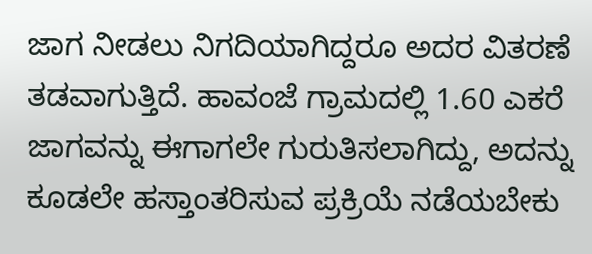ಜಾಗ ನೀಡಲು ನಿಗದಿಯಾಗಿದ್ದರೂ ಅದರ ವಿತರಣೆ ತಡವಾಗುತ್ತಿದೆ. ಹಾವಂಜೆ ಗ್ರಾಮದಲ್ಲಿ 1.60 ಎಕರೆ ಜಾಗವನ್ನು ಈಗಾಗಲೇ ಗುರುತಿಸಲಾಗಿದ್ದು, ಅದನ್ನು ಕೂಡಲೇ ಹಸ್ತಾಂತರಿಸುವ ಪ್ರಕ್ರಿಯೆ ನಡೆಯಬೇಕು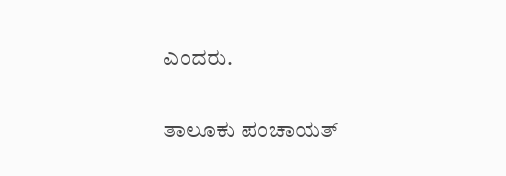ಎಂದರು.


ತಾಲೂಕು ಪಂಚಾಯತ್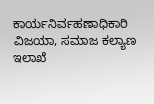ಕಾರ್ಯನಿರ್ವಹಣಾಧಿಕಾರಿ ವಿಜಯಾ, ಸಮಾಜ ಕಲ್ಯಾಣ ಇಲಾಖೆ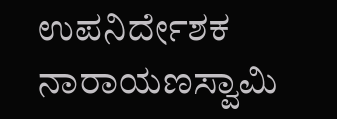ಉಪನಿರ್ದೇಶಕ ನಾರಾಯಣಸ್ವಾಮಿ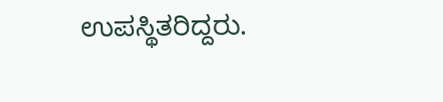ಉಪಸ್ಥಿತರಿದ್ದರು.